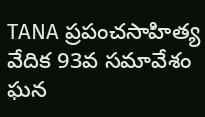TANA ప్రపంచసాహిత్య వేదిక 93వ సమావేశం ఘన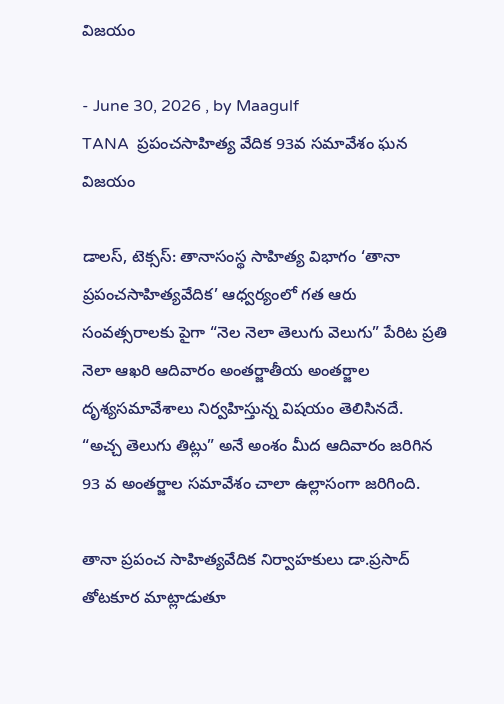విజయం

- June 30, 2026 , by Maagulf
TANA  ప్రపంచసాహిత్య వేదిక 93వ సమావేశం ఘన విజయం

డాలస్, టెక్సస్: తానాసంస్థ సాహిత్య విభాగం ‘తానా ప్రపంచసాహిత్యవేదిక’ ఆధ్వర్యంలో గత ఆరు సంవత్సరాలకు పైగా “నెల నెలా తెలుగు వెలుగు” పేరిట ప్రతి నెలా ఆఖరి ఆదివారం అంతర్జాతీయ అంతర్జాల దృశ్యసమావేశాలు నిర్వహిస్తున్న విషయం తెలిసినదే.
“అచ్చ తెలుగు తిట్లు” అనే అంశం మీద ఆదివారం జరిగిన 93 వ అంతర్జాల సమావేశం చాలా ఉల్లాసంగా జరిగింది.

తానా ప్రపంచ సాహిత్యవేదిక నిర్వాహకులు డా.ప్రసాద్ తోటకూర మాట్లాడుతూ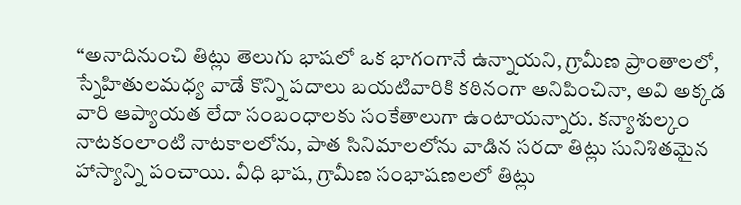“అనాదినుంచి తిట్లు తెలుగు భాషలో ఒక భాగంగానే ఉన్నాయని, గ్రామీణ ప్రాంతాలలో, స్నేహితులమధ్య వాడే కొన్ని పదాలు బయటివారికి కఠినంగా అనిపించినా, అవి అక్కడ వారి ఆప్యాయత లేదా సంబంధాలకు సంకేతాలుగా ఉంటాయన్నారు. కన్యాశుల్కం నాటకంలాంటి నాటకాలలోను, పాత సినిమాలలోను వాడిన సరదా తిట్లు సునిశితమైన హాస్యాన్ని పంచాయి. వీధి భాష, గ్రామీణ సంభాషణలలో తిట్లు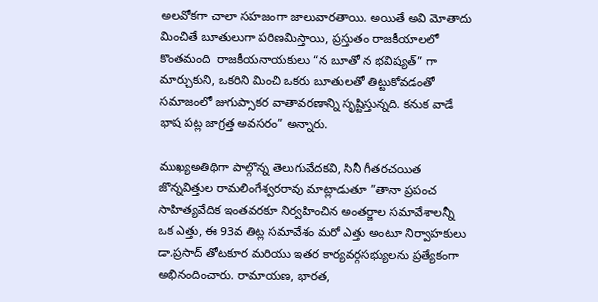అలవోకగా చాలా సహజంగా జాలువారతాయి. అయితే అవి మోతాదు మించితే బూతులుగా పరిణమిస్తాయి, ప్రస్తుతం రాజకీయాలలో కొంతమంది  రాజకీయనాయకులు “న బూతో న భవిష్యత్” గా మార్చుకుని, ఒకరిని మించి ఒకరు బూతులతో తిట్టుకోవడంతో సమాజంలో జుగుప్సాకర వాతావరణాన్ని సృష్టిస్తున్నది. కనుక వాడే భాష పట్ల జాగ్రత్త అవసరం” అన్నారు.

ముఖ్యఅతిథిగా పాల్గొన్న తెలుగువేదకవి, సినీ గీతరచయిత జొన్నవిత్తుల రామలింగేశ్వరరావు మాట్లాడుతూ ”తానా ప్రపంచ సాహిత్యవేదిక ఇంతవరకూ నిర్వహించిన అంతర్జాల సమావేశాలన్నీ ఒక ఎత్తు, ఈ 93వ తిట్ల సమావేశం మరో ఎత్తు అంటూ నిర్వాహకులు డా.ప్రసాద్ తోటకూర మరియు ఇతర కార్యవర్గసభ్యులను ప్రత్యేకంగా అభినందించారు. రామాయణ, భారత,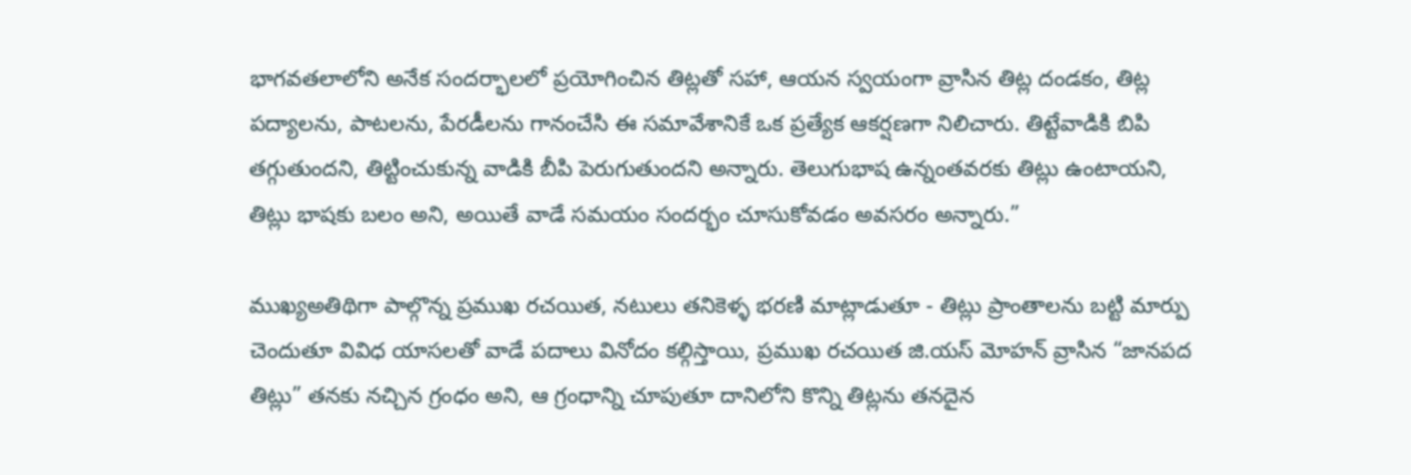భాగవతలాలోని అనేక సందర్భాలలో ప్రయోగించిన తిట్లతో సహా, ఆయన స్వయంగా వ్రాసిన తిట్ల దండకం, తిట్ల పద్యాలను, పాటలను, పేరడీలను గానంచేసి ఈ సమావేశానికే ఒక ప్రత్యేక ఆకర్షణగా నిలిచారు. తిట్టేవాడికి బిపి తగ్గుతుందని, తిట్టించుకున్న వాడికి బీపి పెరుగుతుందని అన్నారు. తెలుగుభాష ఉన్నంతవరకు తిట్లు ఉంటాయని, తిట్లు భాషకు బలం అని, అయితే వాడే సమయం సందర్భం చూసుకోవడం అవసరం అన్నారు.”

ముఖ్యఅతిథిగా పాల్గొన్న ప్రముఖ రచయిత, నటులు తనికెళ్ళ భరణి మాట్లాడుతూ - తిట్లు ప్రాంతాలను బట్టి మార్పు చెందుతూ వివిధ యాసలతో వాడే పదాలు వినోదం కల్గిస్తాయి, ప్రముఖ రచయిత జి.యస్ మోహన్ వ్రాసిన “జానపద తిట్లు” తనకు నచ్చిన గ్రంధం అని, ఆ గ్రంధాన్ని చూపుతూ దానిలోని కొన్ని తిట్లను తనదైన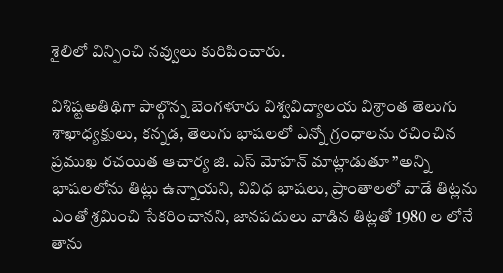శైలిలో విన్పించి నవ్వులు కురిపించారు.

విశిష్టఅతిథిగా పాల్గొన్న బెంగళూరు విశ్వవిద్యాలయ విశ్రాంత తెలుగు శాఖాధ్యక్షులు, కన్నడ, తెలుగు భాషలలో ఎన్నో గ్రంధాలను రచించిన ప్రముఖ రచయిత ఆచార్య జి. ఎస్ మోహన్ మాట్లాడుతూ ”అన్ని భాషలలోను తిట్లు ఉన్నాయని, వివిధ భాషలు, ప్రాంతాలలో వాడే తిట్లను ఎంతో శ్రమించి సేకరించానని, జానపదులు వాడిన తిట్లతో 1980 ల లోనే తాను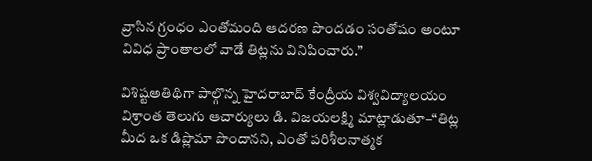వ్రాసిన గ్రంధం ఎంతోమంది ఆదరణ పొందడం సంతోషం అంటూ వివిధ ప్రాంతాలలో వాడే తిట్లను వినిపించారు.”

విశిష్టఅతిథిగా పాల్గొన్న హైదరాబాద్ కేంద్రీయ విశ్వవిద్యాలయం విశ్రాంత తెలుగు ఆచార్యులు డి. విజయలక్ష్మి మాట్లాడుతూ–“తిట్ల మీద ఒక డిప్లొమా పొందానని, ఎంతో పరిశీలనాత్మక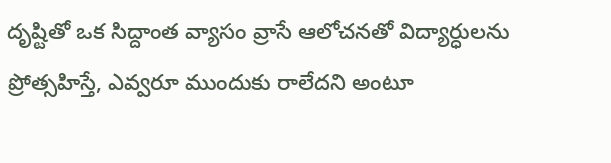దృష్టితో ఒక సిద్దాంత వ్యాసం వ్రాసే ఆలోచనతో విద్యార్ధులను ప్రోత్సహిస్తే, ఎవ్వరూ ముందుకు రాలేదని అంటూ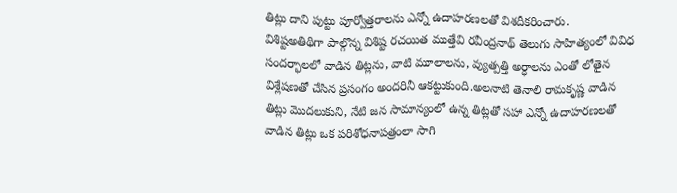తిట్లు దాని పుట్టు పూర్వోత్తరాలను ఎన్నో ఉదాహరణలతో విశదీకరించారు.
విశిష్టఅతిథిగా పాల్గొన్న విశిష్ట రచయిత ముత్తేవి రవీంద్రనాథ్ తెలుగు సాహిత్యంలో వివిధ సందర్భాలలో వాడిన తిట్లను, వాటి మూలాలను, వ్యుత్పత్తి అర్ధాలను ఎంతో లోతైన విశ్లేషణతో చేసిన ప్రసంగం అందరినీ ఆకట్టుకుంది.అలనాటి తెనాలి రామకృష్ణ వాడిన తిట్లు మొదలుకుని, నేటి జన సామాన్యంలో ఉన్న తిట్లతో సహా ఎన్నో ఉదాహరణలతో వాడిన తిట్లు ఒక పరిశోధనాపత్రంలా సాగి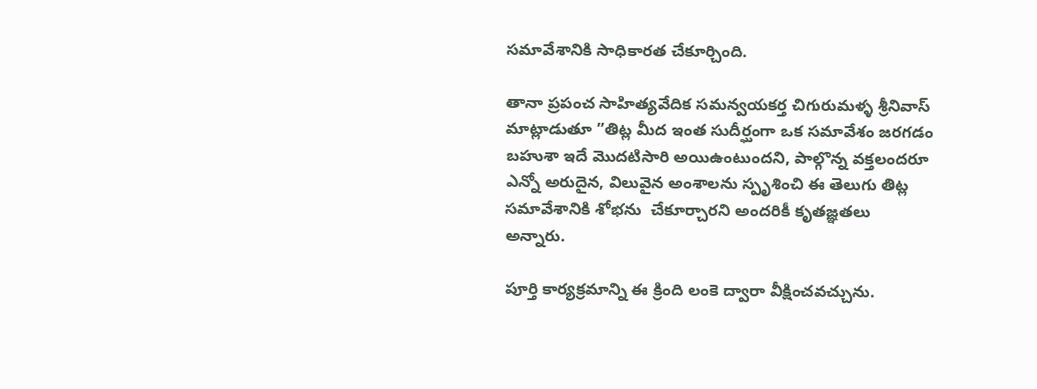సమావేశానికి సాధికారత చేకూర్చింది.

తానా ప్రపంచ సాహిత్యవేదిక సమన్వయకర్త చిగురుమళ్ళ శ్రీనివాస్ మాట్లాడుతూ ”తిట్ల మీద ఇంత సుదీర్ఘంగా ఒక సమావేశం జరగడం బహుశా ఇదే మొదటిసారి అయిఉంటుందని, పాల్గొన్న వక్తలందరూ ఎన్నో అరుదైన, విలువైన అంశాలను స్పృశించి ఈ తెలుగు తిట్ల సమావేశానికి శోభను  చేకూర్చారని అందరికీ కృతజ్ఞతలు అన్నారు.

పూర్తి కార్యక్రమాన్ని ఈ క్రింది లంకె ద్వారా వీక్షించవచ్చును.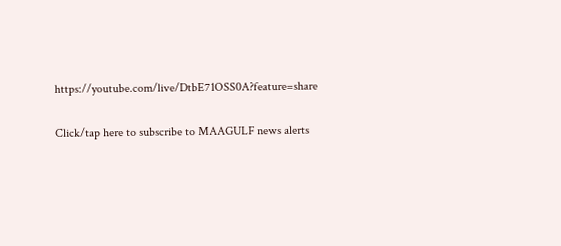https://youtube.com/live/DtbE71OSS0A?feature=share

Click/tap here to subscribe to MAAGULF news alerts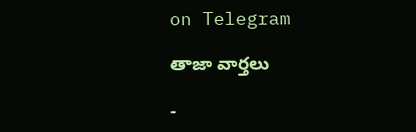on Telegram

తాజా వార్తలు

-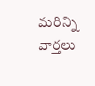మరిన్ని వార్తలు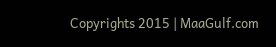Copyrights 2015 | MaaGulf.com